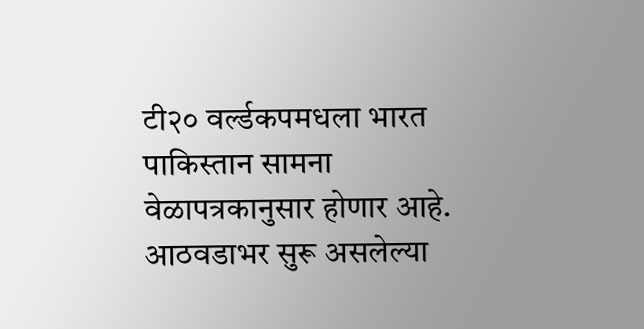टी२० वर्ल्डकपमधला भारत पाकिस्तान सामना वेळापत्रकानुसार होणार आहे. आठवडाभर सुरू असलेल्या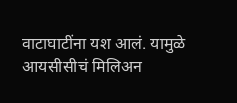वाटाघाटींना यश आलं. यामुळे आयसीसीचं मिलिअन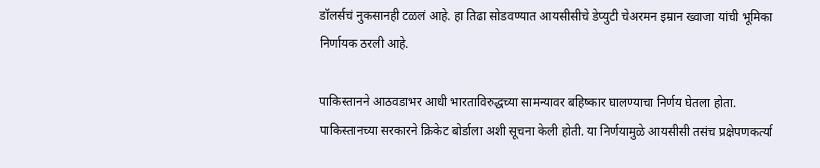डॉलर्सचं नुकसानही टळलं आहे. हा तिढा सोडवण्यात आयसीसीचे डेप्युटी चेअरमन इम्रान ख्वाजा यांची भूमिका निर्णायक ठरली आहे.

पाकिस्तानने आठवडाभर आधी भारताविरुद्धच्या सामन्यावर बहिष्कार घालण्याचा निर्णय घेतला होता. पाकिस्तानच्या सरकारने क्रिकेट बोर्डाला अशी सूचना केली होती. या निर्णयामुळे आयसीसी तसंच प्रक्षेपणकर्त्या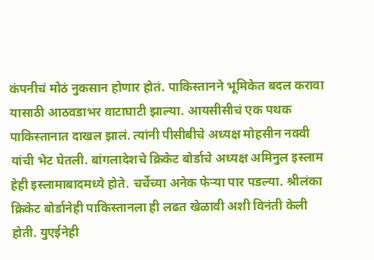कंपनीचं मोठं नुकसान होणार होतं. पाकिस्तानने भूमिकेत बदल करावा यासाठी आठवडाभर वाटाघाटी झाल्या. आयसीसीचं एक पथक पाकिस्तानात दाखल झालं. त्यांनी पीसीबीचे अध्यक्ष मोहसीन नक्वी यांची भेट घेतली. बांगलादेशचे क्रिकेट बोर्डाचे अध्यक्ष अमिनुल इस्लाम हेही इस्लामाबादमध्ये होते. चर्चेच्या अनेक फेऱ्या पार पडल्या. श्रीलंका क्रिकेट बोर्डानेही पाकिस्तानला ही लढत खेळावी अशी विनंती केली होती. युएईनेही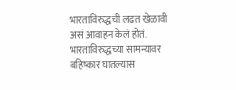भारताविरुद्धची लढत खेळावी असं आवाहन केलं होतं. भारताविरुद्धच्या सामन्यावर बहिष्कार घातल्यास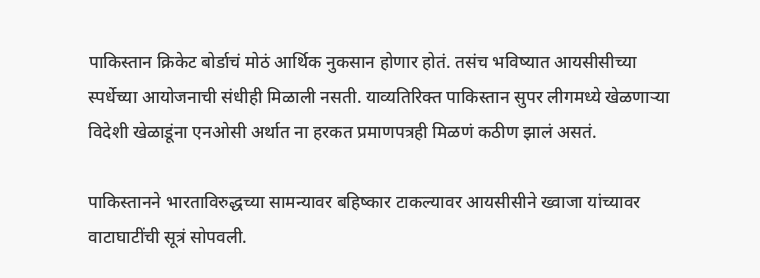पाकिस्तान क्रिकेट बोर्डाचं मोठं आर्थिक नुकसान होणार होतं. तसंच भविष्यात आयसीसीच्या स्पर्धेच्या आयोजनाची संधीही मिळाली नसती. याव्यतिरिक्त पाकिस्तान सुपर लीगमध्ये खेळणाऱ्या विदेशी खेळाडूंना एनओसी अर्थात ना हरकत प्रमाणपत्रही मिळणं कठीण झालं असतं.

पाकिस्तानने भारताविरुद्धच्या सामन्यावर बहिष्कार टाकल्यावर आयसीसीने ख्वाजा यांच्यावर वाटाघाटींची सूत्रं सोपवली.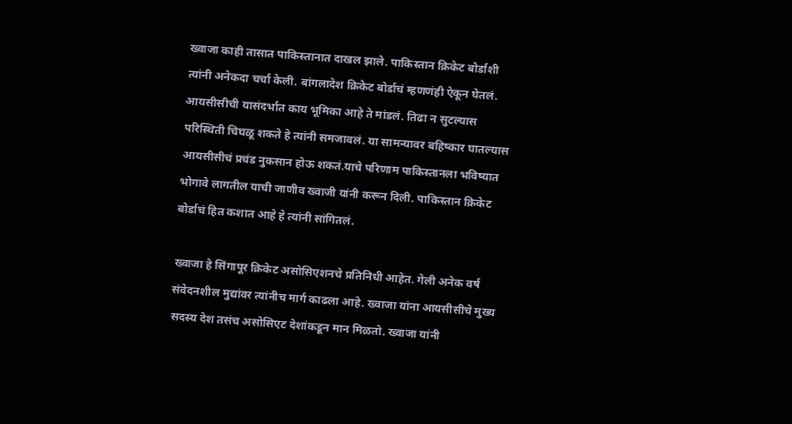ख्वाजा काही तासात पाकिस्तानात दाखल झाले. पाकिस्तान क्रिकेट बोर्डाशी त्यांनी अनेकदा चर्चा केली. बांगलादेश क्रिकेट बोर्डाचं म्हणणंही ऐकून घेतलं. आयसीसीची यासंदर्भात काय भूमिका आहे ते मांडलं. तिढा न सुटल्यास परिस्थिती चिघळू शकते हे त्यांनी समजावलं. या सामन्यावर बहिष्कार घातल्यास आयसीसीचं प्रचंड नुकसान होऊ शकतं.याचे परिणाम पाकिस्तानला भविष्यात भोगावे लागतील याची जाणीव ख्वाजी यांनी करून दिली. पाकिस्तान क्रिकेट बोर्डाचं हित कशात आहे हे त्यांनी सांगितलं.

ख्वाजा हे सिंगापूर क्रिकेट असोसिएशनचे प्रतिनिधी आहेत. गेली अनेक वर्ष संवेदनशील मुद्यांवर त्यांनीच मार्ग काढला आहे. ख्वाजा यांना आयसीसीचे मुख्य सदस्य देश तसंच असोसिएट देशांकडून मान मिळतो. ख्वाजा यांनी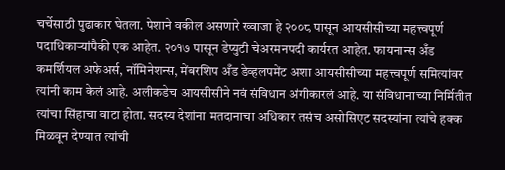चर्चेसाठी पुढाकार घेतला. पेशाने वकील असणारे ख्वाजा हे २००८ पासून आयसीसीच्या महत्त्वपूर्ण पदाधिकाऱ्यांपैकी एक आहेत. २०१७ पासून डेप्युटी चेअरमनपदी कार्यरत आहेत. फायनान्स अँड कमर्शियल अफेअर्स, नॉमिनेशन्स, मेंबरशिप अँड डेव्हलपमेंट अशा आयसीसीच्या महत्त्वपूर्ण समित्यांवर त्यांनी काम केलं आहे. अलीकडेच आयसीसीने नवं संविधान अंगीकारलं आहे. या संविधानाच्या निर्मितीत त्यांचा सिंहाचा वाटा होता. सदस्य देशांना मतदानाचा अधिकार तसंच असोसिएट सदस्यांना त्यांचे हक्क मिळवून देण्यात त्यांची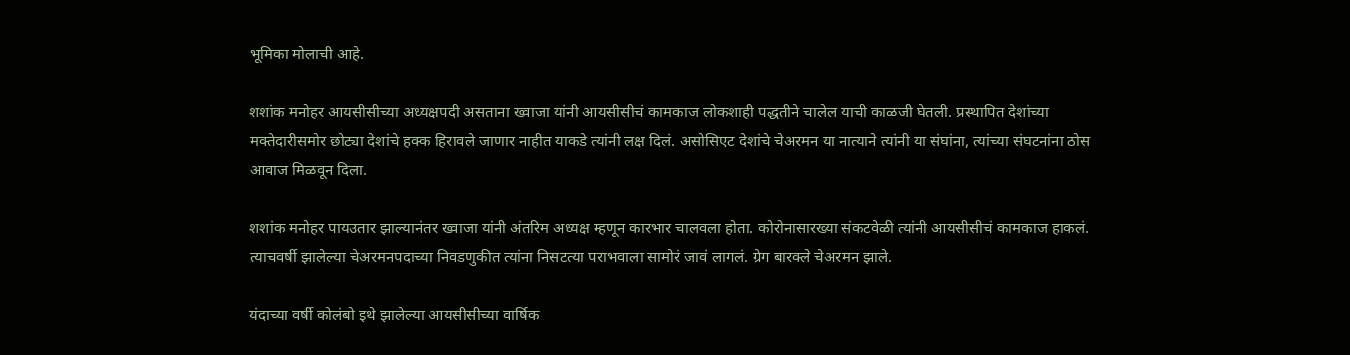भूमिका मोलाची आहे.

शशांक मनोहर आयसीसीच्या अध्यक्षपदी असताना ख्वाजा यांनी आयसीसीचं कामकाज लोकशाही पद्धतीने चालेल याची काळजी घेतली. प्रस्थापित देशांच्या मक्तेदारीसमोर छोट्या देशांचे हक्क हिरावले जाणार नाहीत याकडे त्यांनी लक्ष दिलं. असोसिएट देशांचे चेअरमन या नात्याने त्यांनी या संघांना, त्यांच्या संघटनांना ठोस आवाज मिळवून दिला.

शशांक मनोहर पायउतार झाल्यानंतर ख्वाजा यांनी अंतरिम अध्यक्ष म्हणून कारभार चालवला होता. कोरोनासारख्या संकटवेळी त्यांनी आयसीसीचं कामकाज हाकलं. त्याचवर्षी झालेल्या चेअरमनपदाच्या निवडणुकीत त्यांना निसटत्या पराभवाला सामोरं जावं लागलं. ग्रेग बारक्ले चेअरमन झाले.

यंदाच्या वर्षी कोलंबो इथे झालेल्या आयसीसीच्या वार्षिक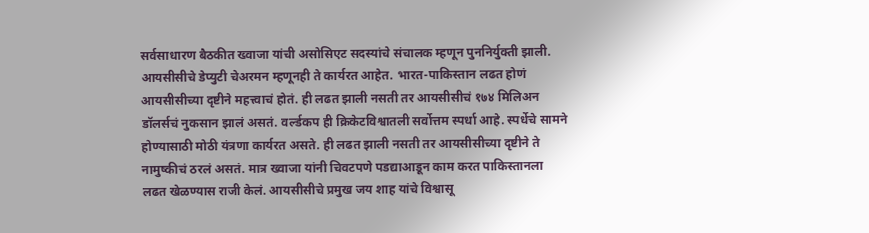सर्वसाधारण बैठकीत ख्वाजा यांची असोसिएट सदस्यांचे संचालक म्हणून पुननिर्युक्ती झाली. आयसीसीचे डेप्युटी चेअरमन म्हणूनही ते कार्यरत आहेत. भारत-पाकिस्तान लढत होणं आयसीसीच्या दृष्टीने महत्त्वाचं होतं. ही लढत झाली नसती तर आयसीसीचं १७४ मिलिअन डॉलर्सचं नुकसान झालं असतं. वर्ल्डकप ही क्रिकेटविश्वातली सर्वोत्तम स्पर्धा आहे. स्पर्धेचे सामने होण्यासाठी मोठी यंत्रणा कार्यरत असते. ही लढत झाली नसती तर आयसीसीच्या दृष्टीने ते नामुष्कीचं ठरलं असतं. मात्र ख्वाजा यांनी चिवटपणे पडद्याआडून काम करत पाकिस्तानला लढत खेळण्यास राजी केलं. आयसीसीचे प्रमुख जय शाह यांचे विश्वासू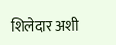शिलेदार अशी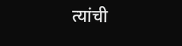त्यांची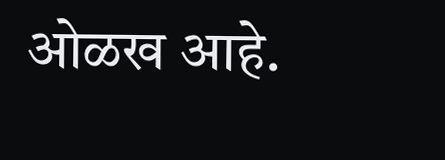ओळख आहे.